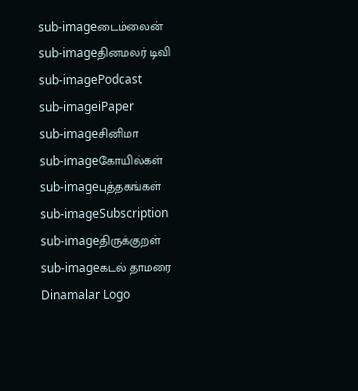sub-imageடைம்லைன்
sub-imageதினமலர் டிவி
sub-imagePodcast
sub-imageiPaper
sub-imageசினிமா
sub-imageகோயில்கள்
sub-imageபுத்தகங்கள்
sub-imageSubscription
sub-imageதிருக்குறள்
sub-imageகடல் தாமரை
Dinamalar Logo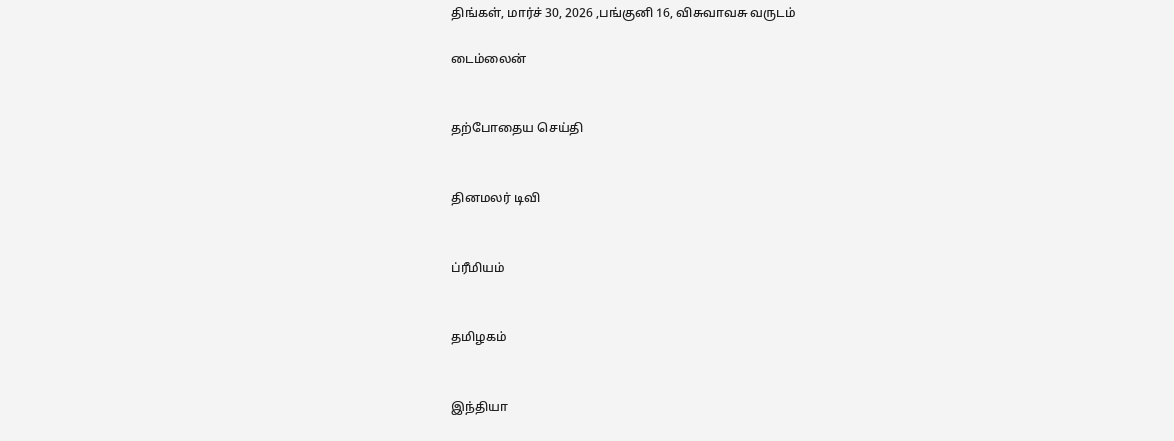திங்கள், மார்ச் 30, 2026 ,பங்குனி 16, விசுவாவசு வருடம்

டைம்லைன்


தற்போதைய செய்தி


தினமலர் டிவி


ப்ரீமியம்


தமிழகம்


இந்தியா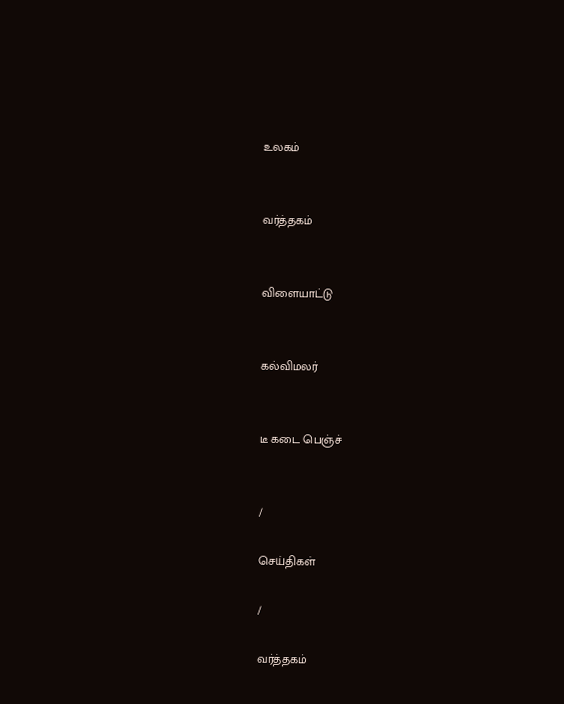உலகம்


வர்த்தகம்


விளையாட்டு


கல்விமலர்


டீ கடை பெஞ்ச்


/

செய்திகள்

/

வர்த்தகம்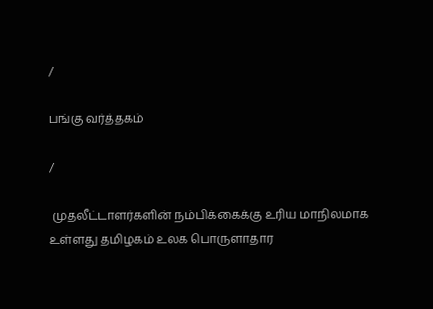/

பங்கு வர்த்தகம்

/

 முதலீட்டாளர்களின் நம்பிக்கைக்கு உரிய மாநிலமாக உள்ளது தமிழகம் உலக பொருளாதார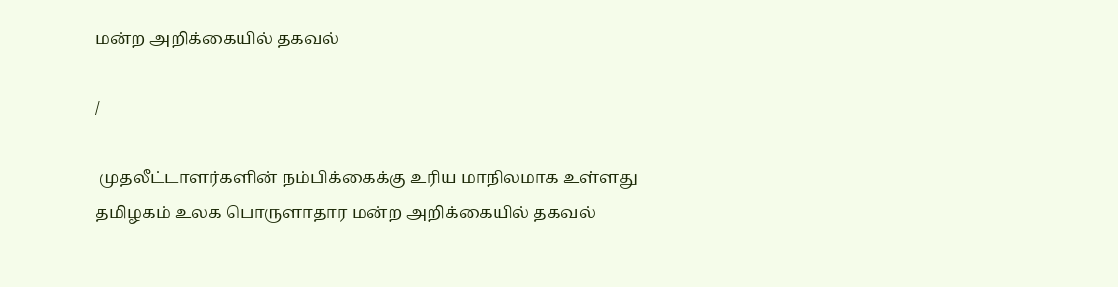மன்ற அறிக்கையில் தகவல்

/

 முதலீட்டாளர்களின் நம்பிக்கைக்கு உரிய மாநிலமாக உள்ளது தமிழகம் உலக பொருளாதார மன்ற அறிக்கையில் தகவல்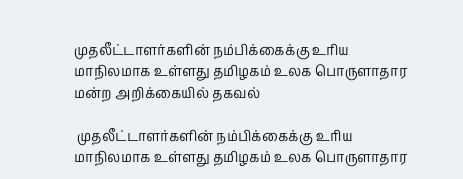முதலீட்டாளர்களின் நம்பிக்கைக்கு உரிய மாநிலமாக உள்ளது தமிழகம் உலக பொருளாதார மன்ற அறிக்கையில் தகவல்

 முதலீட்டாளர்களின் நம்பிக்கைக்கு உரிய மாநிலமாக உள்ளது தமிழகம் உலக பொருளாதார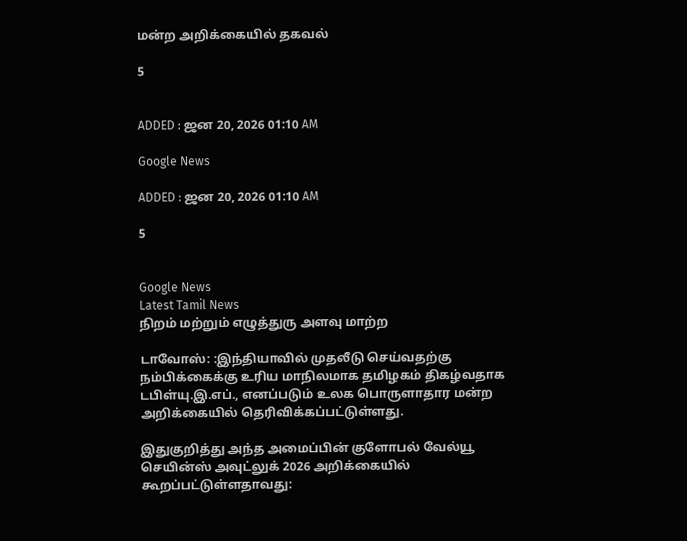மன்ற அறிக்கையில் தகவல்

5


ADDED : ஜன 20, 2026 01:10 AM

Google News

ADDED : ஜன 20, 2026 01:10 AM

5


Google News
Latest Tamil News
நிறம் மற்றும் எழுத்துரு அளவு மாற்ற

டாவோஸ்: :இந்தியாவில் முதலீடு செய்வதற்கு நம்பிக்கைக்கு உரிய மாநிலமாக தமிழகம் திகழ்வதாக டபிள்யு.இ.எப்., எனப்படும் உலக பொருளாதார மன்ற அறிக்கையில் தெரிவிக்கப்பட்டுள்ளது.

இதுகுறித்து அந்த அமைப்பின் குளோபல் வேல்யூ செயின்ஸ் அவுட்லுக் 2026 அறிக்கையில் கூறப்பட்டுள்ளதாவது: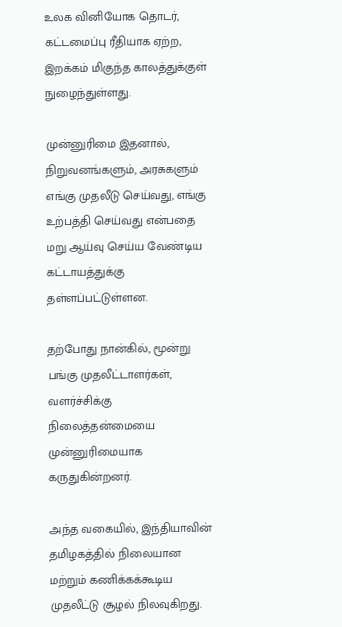உலக வினியோக தொடர், கட்டமைப்பு ரீதியாக ஏற்ற, இறக்கம் மிகுந்த காலத்துக்குள் நுழைந்துள்ளது.

முன்னுரிமை இதனால், நிறுவனங்களும், அரசுகளும் எங்கு முதலீடு செய்வது, எங்கு உற்பத்தி செய்வது என்பதை மறு ஆய்வு செய்ய வேண்டிய கட்டாயத்துக்கு தள்ளப்பட்டுள்ளன.

தற்போது நான்கில், மூன்று பங்கு முதலீட்டாளர்கள், வளர்ச்சிக்கு நிலைத்தன்மையை முன்னுரிமையாக கருதுகின்றனர்.

அந்த வகையில், இந்தியாவின் தமிழகத்தில் நிலையான மற்றும் கணிக்கக்கூடிய முதலீட்டு சூழல் நிலவுகிறது.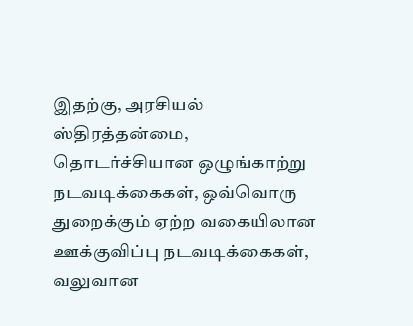இதற்கு, அரசியல் ஸ்திரத்தன்மை, தொடர்ச்சியான ஒழுங்காற்று நடவடிக்கைகள், ஒவ்வொரு துறைக்கும் ஏற்ற வகையிலான ஊக்குவிப்பு நடவடிக்கைகள், வலுவான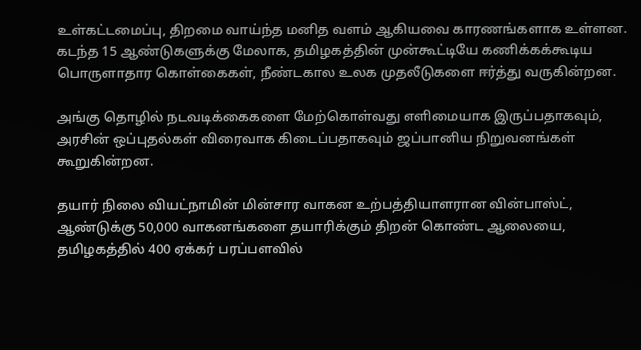உள்கட்டமைப்பு, திறமை வாய்ந்த மனித வளம் ஆகியவை காரணங்களாக உள்ளன. கடந்த 15 ஆண்டுகளுக்கு மேலாக, தமிழகத்தின் முன்கூட்டியே கணிக்கக்கூடிய பொருளாதார கொள்கைகள், நீண்டகால உலக முதலீடுகளை ஈர்த்து வருகின்றன.

அங்கு தொழில் நடவடிக்கைகளை மேற்கொள்வது எளிமையாக இருப்பதாகவும், அரசின் ஒப்புதல்கள் விரைவாக கிடைப்பதாகவும் ஜப்பானிய நிறுவனங்கள் கூறுகின்றன.

தயார் நிலை வியட்நாமின் மின்சார வாகன உற்பத்தியாளரான வின்பாஸ்ட், ஆண்டுக்கு 50,000 வாகனங்களை தயாரிக்கும் திறன் கொண்ட ஆலையை, தமிழகத்தில் 400 ஏக்கர் பரப்பளவில்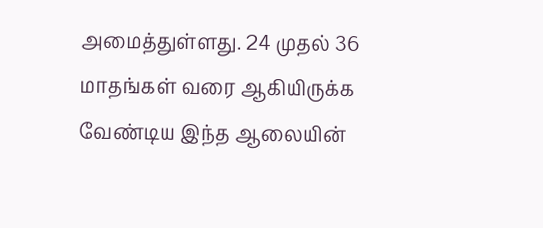அமைத்துள்ளது. 24 முதல் 36 மாதங்கள் வரை ஆகியிருக்க வேண்டிய இந்த ஆலையின்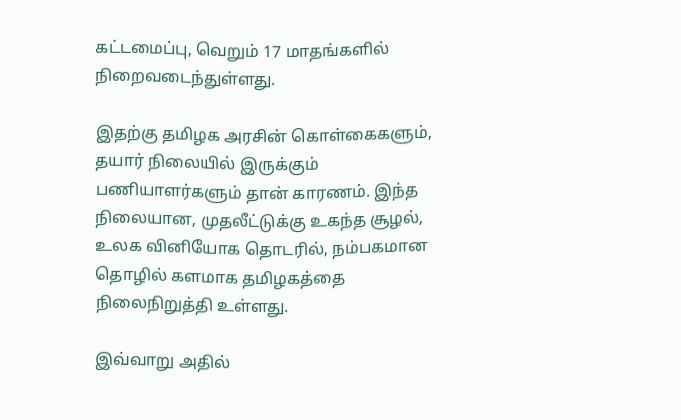கட்டமைப்பு, வெறும் 17 மாதங்களில் நிறைவடைந்துள்ளது.

இதற்கு தமிழக அரசின் கொள்கைகளும், தயார் நிலையில் இருக்கும் பணியாளர்களும் தான் காரணம். இந்த நிலையான, முதலீட்டுக்கு உகந்த சூழல், உலக வினியோக தொடரில், நம்பகமான தொழில் களமாக தமிழகத்தை நிலைநிறுத்தி உள்ளது.

இவ்வாறு அதில்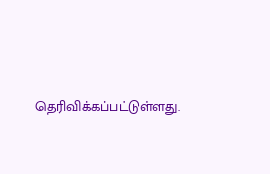தெரிவிக்கப்பட்டுள்ளது.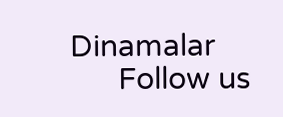Dinamalar
      Follow us